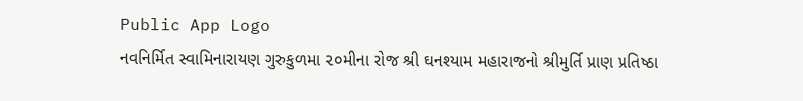Public App Logo
નવનિર્મિત સ્વામિનારાયણ ગુરુકુળમા ૨૦મીના રોજ શ્રી ઘનશ્યામ મહારાજનો શ્રીમુર્તિ પ્રાણ પ્રતિષ્ઠા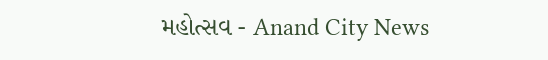મહોત્સવ - Anand City News